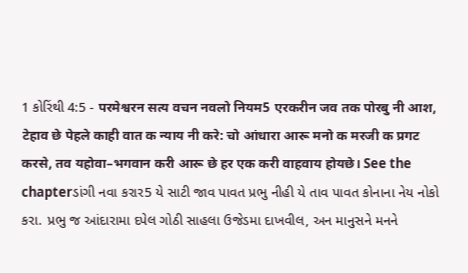1 કોરિંથી 4:5 - परमेश्वरन सत्य वचन नवलो नियम5 एरकरीन जव तक पोरबु नी आश, टेहाव छे पेहले काही वात क न्याय नी करे: चो आंधारा आरू मनो क मरजी क प्रगट करसे, तव यहोवा–भगवान करी आरू छे हर एक करी वाहवाय होयछे। See the chapterડાંગી નવા કરાર5 યે સાટી જાવ પાવત પ્રભુ નીહી યે તાવ પાવત કોનાના નેય નોકો કરા. પ્રભુ જ આંદારામા દપેલ ગોઠી સાહલા ઉજેડમા દાખવીલ, અન માનુસને મનને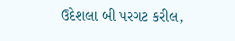ઉદેશલા બી પરગટ કરીલ,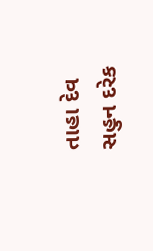તાહા દેવ સહુન દરેક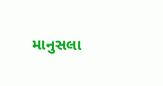માનુસલા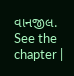વાનજીલ. See the chapter |